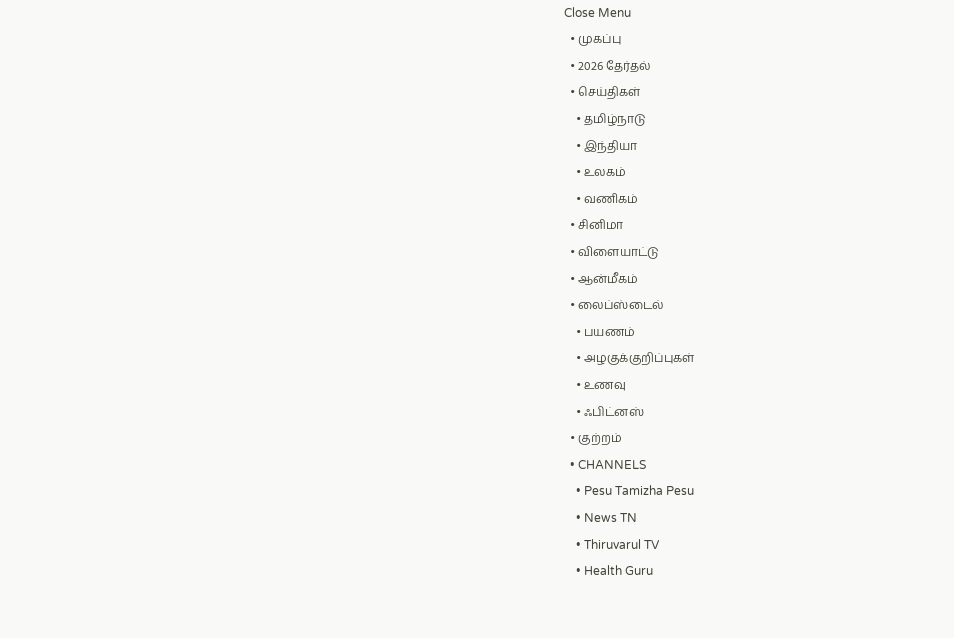Close Menu
  • முகப்பு
  • 2026 தேர்தல்
  • செய்திகள்
    • தமிழ்நாடு
    • இந்தியா
    • உலகம்
    • வணிகம்
  • சினிமா
  • விளையாட்டு
  • ஆன்மீகம்
  • லைப்ஸ்டைல்
    • பயணம்
    • அழகுக்குறிப்புகள்
    • உணவு
    • ஃபிட்னஸ்
  • குற்றம்
  • CHANNELS
    • Pesu Tamizha Pesu
    • News TN
    • Thiruvarul TV
    • Health Guru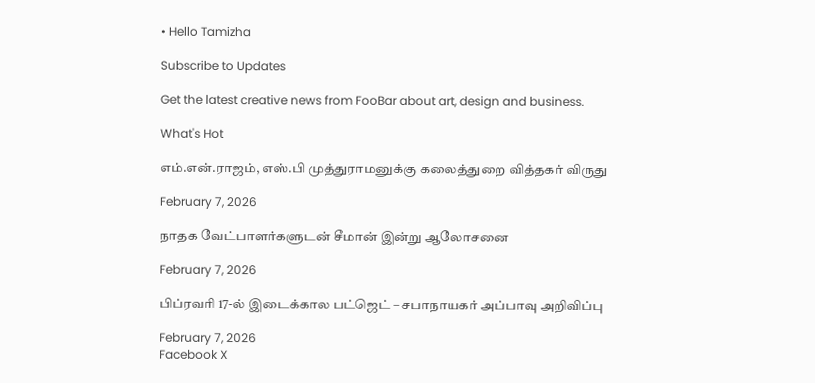• Hello Tamizha

Subscribe to Updates

Get the latest creative news from FooBar about art, design and business.

What's Hot

எம்.என்.ராஜம், எஸ்.பி முத்துராமனுக்கு கலைத்துறை வித்தகர் விருது

February 7, 2026

நாதக வேட்பாளர்களுடன் சீமான் இன்று ஆலோசனை

February 7, 2026

பிப்ரவரி 17-ல் இடைக்கால பட்ஜெட் – சபாநாயகர் அப்பாவு அறிவிப்பு

February 7, 2026
Facebook X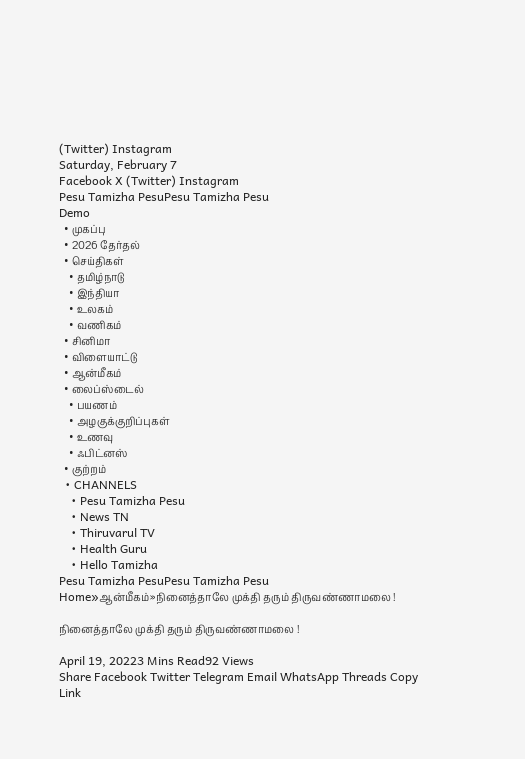(Twitter) Instagram
Saturday, February 7
Facebook X (Twitter) Instagram
Pesu Tamizha PesuPesu Tamizha Pesu
Demo
  • முகப்பு
  • 2026 தேர்தல்
  • செய்திகள்
    • தமிழ்நாடு
    • இந்தியா
    • உலகம்
    • வணிகம்
  • சினிமா
  • விளையாட்டு
  • ஆன்மீகம்
  • லைப்ஸ்டைல்
    • பயணம்
    • அழகுக்குறிப்புகள்
    • உணவு
    • ஃபிட்னஸ்
  • குற்றம்
  • CHANNELS
    • Pesu Tamizha Pesu
    • News TN
    • Thiruvarul TV
    • Health Guru
    • Hello Tamizha
Pesu Tamizha PesuPesu Tamizha Pesu
Home»ஆன்மீகம்»நினைத்தாலே முக்தி தரும் திருவண்ணாமலை !

நினைத்தாலே முக்தி தரும் திருவண்ணாமலை !

April 19, 20223 Mins Read92 Views
Share Facebook Twitter Telegram Email WhatsApp Threads Copy Link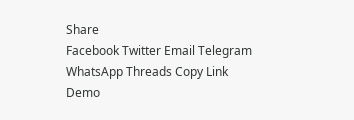Share
Facebook Twitter Email Telegram WhatsApp Threads Copy Link
Demo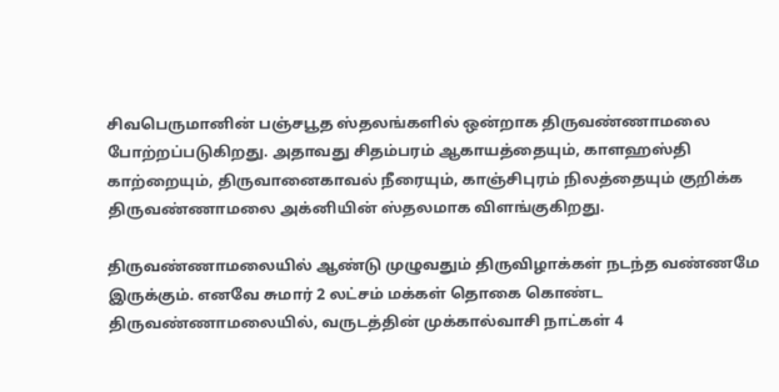சிவபெருமானின் பஞ்சபூத ஸ்தலங்களில் ஒன்றாக திருவண்ணாமலை போற்றப்படுகிறது. அதாவது சிதம்பரம் ஆகாயத்தையும், காளஹஸ்தி காற்றையும், திருவானைகாவல் நீரையும், காஞ்சிபுரம் நிலத்தையும் குறிக்க திருவண்ணாமலை அக்னியின் ஸ்தலமாக விளங்குகிறது.

திருவண்ணாமலையில் ஆண்டு முழுவதும் திருவிழாக்கள் நடந்த வண்ணமே இருக்கும். எனவே சுமார் 2 லட்சம் மக்கள் தொகை கொண்ட திருவண்ணாமலையில், வருடத்தின் முக்கால்வாசி நாட்கள் 4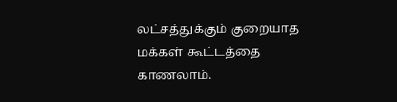லட்சத்துக்கும் குறையாத மக்கள் கூட்டத்தை காணலாம்.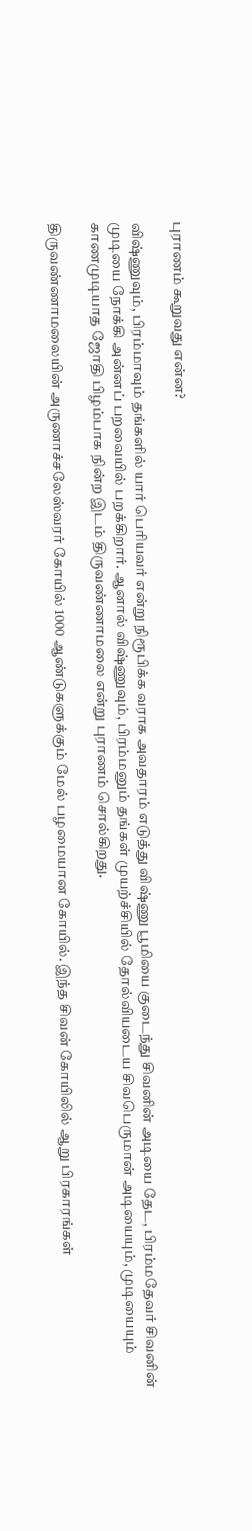புராணம் கூறுவது என்ன?

விஷ்ணுவும், பிரம்மாவும் தங்களில் யார் பெரியவர் என்று நிரூபிக்க வராக அவதாரம் எடுத்து விஷ்ணு பூமியை குடைந்து சிவனின் அடியை தேட, பிரம்மதேவர் சிவனின் முடியை நோக்கி அன்னப் பறவையில் பறக்கிறார். ஆனால் விஷ்ணுவும், பிரம்மனும் தங்கள் முயற்ச்சியில் தோல்வியடைய சிவபெருமான் அடியையும், முடியையும் காணமுடியாத ஜோதி பிழம்பாக நின்ற இடம் திருவண்ணாமலை என்று புராணம் சொல்கிறது.

திருவண்ணாமலையின் அருணாச்சலேஸ்வரர் கோயில் 1000 ஆண்டுகளுக்கும் மேல் பழமையான கோயில். இந்த சிவன் கோயிலில் ஆறு பிரகாரங்கள்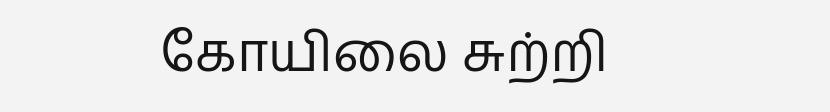கோயிலை சுற்றி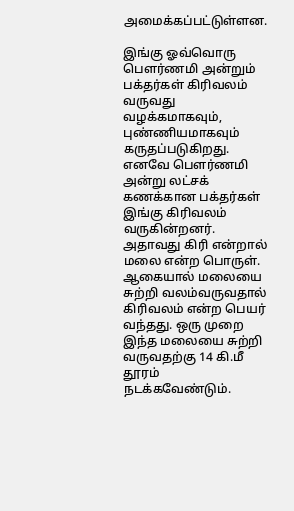அமைக்கப்பட்டுள்ளன.

இங்கு ஓவ்வொரு பௌர்ணமி அன்றும் பக்தர்கள் கிரிவலம் வருவது வழக்கமாகவும், புண்ணியமாகவும் கருதப்படுகிறது. எனவே பௌர்ணமி அன்று லட்சக் கணக்கான பக்தர்கள் இங்கு கிரிவலம் வருகின்றனர். அதாவது கிரி என்றால் மலை என்ற பொருள். ஆகையால் மலையை சுற்றி வலம்வருவதால் கிரிவலம் என்ற பெயர் வந்தது. ஒரு முறை இந்த மலையை சுற்றி வருவதற்கு 14 கி.மீ தூரம் நடக்கவேண்டும்.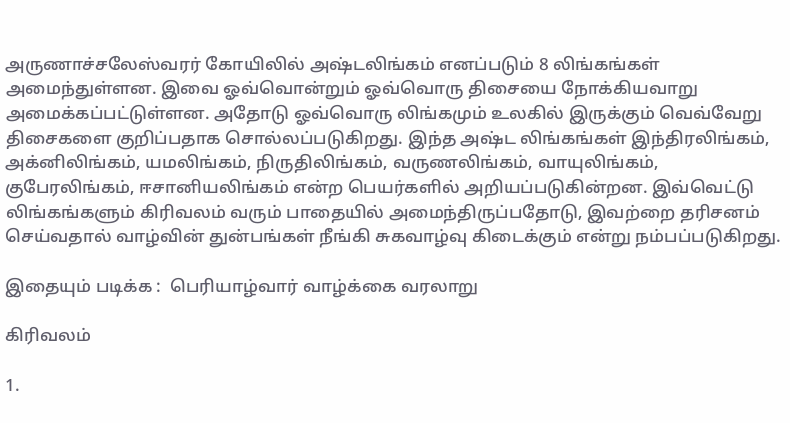அருணாச்சலேஸ்வரர் கோயிலில் அஷ்டலிங்கம் எனப்படும் 8 லிங்கங்கள் அமைந்துள்ளன. இவை ஓவ்வொன்றும் ஓவ்வொரு திசையை நோக்கியவாறு அமைக்கப்பட்டுள்ளன. அதோடு ஓவ்வொரு லிங்கமும் உலகில் இருக்கும் வெவ்வேறு திசைகளை குறிப்பதாக சொல்லப்படுகிறது. இந்த அஷ்ட லிங்கங்கள் இந்திரலிங்கம், அக்னிலிங்கம், யமலிங்கம், நிருதிலிங்கம், வருணலிங்கம், வாயுலிங்கம், குபேரலிங்கம், ஈசானியலிங்கம் என்ற பெயர்களில் அறியப்படுகின்றன. இவ்வெட்டு லிங்கங்களும் கிரிவலம் வரும் பாதையில் அமைந்திருப்பதோடு, இவற்றை தரிசனம் செய்வதால் வாழ்வின் துன்பங்கள் நீங்கி சுகவாழ்வு கிடைக்கும் என்று நம்பப்படுகிறது.

இதையும் படிக்க :  பெரியாழ்வார் வாழ்க்கை வரலாறு

கிரிவலம்

1.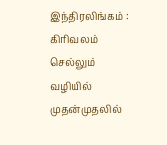இந்திரலிங்கம் : கிரிவலம் செல்லும் வழியில் முதன்முதலில்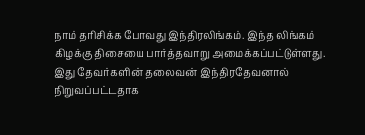நாம் தரிசிக்க போவது இந்திரலிங்கம். இந்த லிங்கம் கிழக்கு திசையை பார்த்தவாறு அமைக்கப்பட்டுள்ளது. இது தேவர்களின் தலைவன் இந்திரதேவனால் நிறுவப்பட்டதாக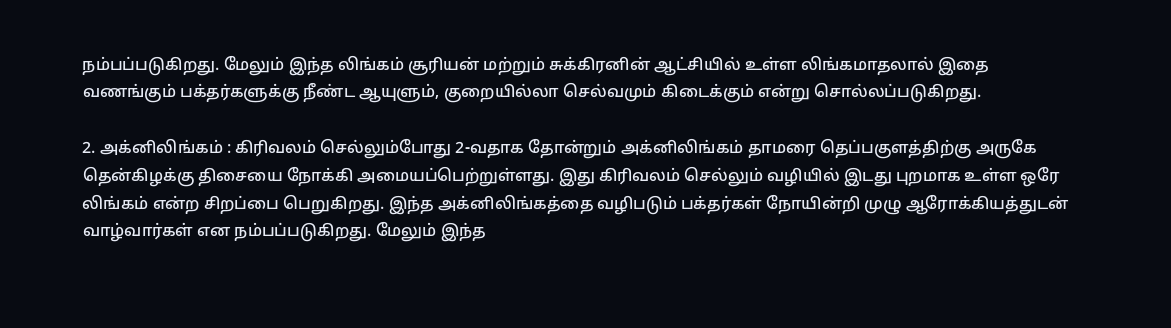நம்பப்படுகிறது. மேலும் இந்த லிங்கம் சூரியன் மற்றும் சுக்கிரனின் ஆட்சியில் உள்ள லிங்கமாதலால் இதை வணங்கும் பக்தர்களுக்கு நீண்ட ஆயுளும், குறையில்லா செல்வமும் கிடைக்கும் என்று சொல்லப்படுகிறது.

2. அக்னிலிங்கம் : கிரிவலம் செல்லும்போது 2-வதாக தோன்றும் அக்னிலிங்கம் தாமரை தெப்பகுளத்திற்கு அருகே தென்கிழக்கு திசையை நோக்கி அமையப்பெற்றுள்ளது. இது கிரிவலம் செல்லும் வழியில் இடது புறமாக உள்ள ஒரே லிங்கம் என்ற சிறப்பை பெறுகிறது. இந்த அக்னிலிங்கத்தை வழிபடும் பக்தர்கள் நோயின்றி முழு ஆரோக்கியத்துடன் வாழ்வார்கள் என நம்பப்படுகிறது. மேலும் இந்த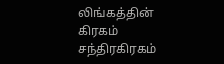லிங்கத்தின் கிரகம் சந்திரகிரகம்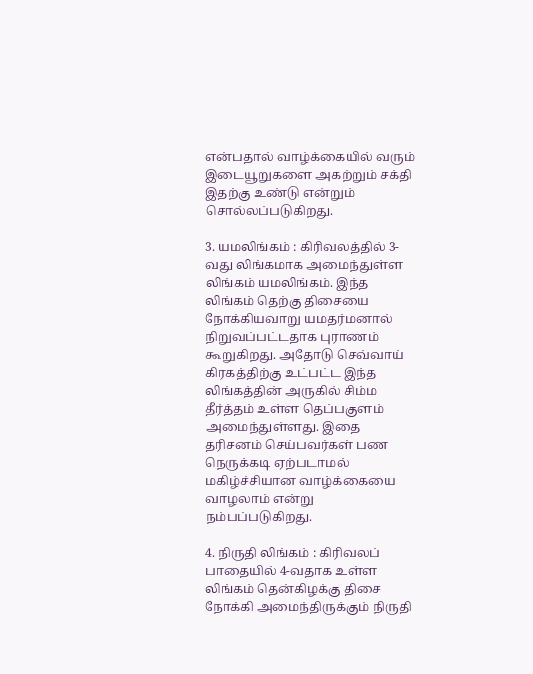என்பதால் வாழ்க்கையில் வரும் இடையூறுகளை அகற்றும் சக்தி இதற்கு உண்டு என்றும் சொல்லப்படுகிறது.

3. யமலிங்கம் : கிரிவலத்தில் 3-வது லிங்கமாக அமைந்துள்ள லிங்கம் யமலிங்கம். இந்த லிங்கம் தெற்கு திசையை நோக்கியவாறு யமதர்மனால் நிறுவப்பட்டதாக புராணம் கூறுகிறது. அதோடு செவ்வாய் கிரகத்திற்கு உட்பட்ட இந்த லிங்கத்தின் அருகில் சிம்ம தீர்த்தம் உள்ள தெப்பகுளம் அமைந்துள்ளது. இதை தரிசனம் செய்பவர்கள் பண நெருக்கடி ஏற்படாமல் மகிழ்ச்சியான வாழ்க்கையை வாழலாம் என்று நம்பப்படுகிறது.

4. நிருதி லிங்கம் : கிரிவலப் பாதையில் 4-வதாக உள்ள லிங்கம் தென்கிழக்கு திசை நோக்கி அமைந்திருக்கும் நிருதி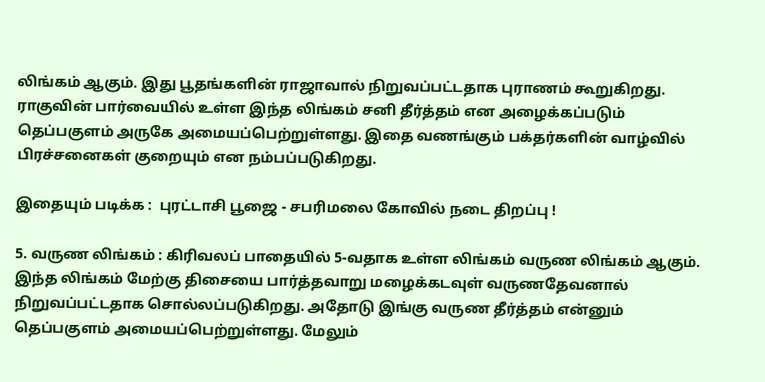லிங்கம் ஆகும். இது பூதங்களின் ராஜாவால் நிறுவப்பட்டதாக புராணம் கூறுகிறது. ராகுவின் பார்வையில் உள்ள இந்த லிங்கம் சனி தீர்த்தம் என அழைக்கப்படும் தெப்பகுளம் அருகே அமையப்பெற்றுள்ளது. இதை வணங்கும் பக்தர்களின் வாழ்வில் பிரச்சனைகள் குறையும் என நம்பப்படுகிறது.

இதையும் படிக்க :  புரட்டாசி பூஜை - சபரிமலை கோவில் நடை திறப்பு !

5. வருண லிங்கம் : கிரிவலப் பாதையில் 5-வதாக உள்ள லிங்கம் வருண லிங்கம் ஆகும். இந்த லிங்கம் மேற்கு திசையை பார்த்தவாறு மழைக்கடவுள் வருணதேவனால் நிறுவப்பட்டதாக சொல்லப்படுகிறது. அதோடு இங்கு வருண தீர்த்தம் என்னும் தெப்பகுளம் அமையப்பெற்றுள்ளது. மேலும்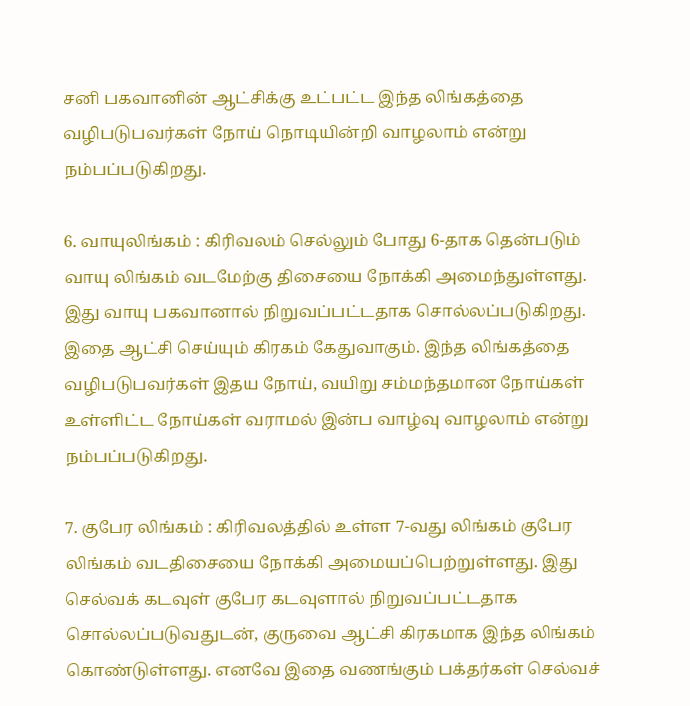சனி பகவானின் ஆட்சிக்கு உட்பட்ட இந்த லிங்கத்தை வழிபடுபவர்கள் நோய் நொடியின்றி வாழலாம் என்று நம்பப்படுகிறது.

6. வாயுலிங்கம் : கிரிவலம் செல்லும் போது 6-தாக தென்படும் வாயு லிங்கம் வடமேற்கு திசையை நோக்கி அமைந்துள்ளது. இது வாயு பகவானால் நிறுவப்பட்டதாக சொல்லப்படுகிறது. இதை ஆட்சி செய்யும் கிரகம் கேதுவாகும். இந்த லிங்கத்தை வழிபடுபவர்கள் இதய நோய், வயிறு சம்மந்தமான நோய்கள் உள்ளிட்ட நோய்கள் வராமல் இன்ப வாழ்வு வாழலாம் என்று நம்பப்படுகிறது.

7. குபேர லிங்கம் : கிரிவலத்தில் உள்ள 7-வது லிங்கம் குபேர லிங்கம் வடதிசையை நோக்கி அமையப்பெற்றுள்ளது. இது செல்வக் கடவுள் குபேர கடவுளால் நிறுவப்பட்டதாக சொல்லப்படுவதுடன், குருவை ஆட்சி கிரகமாக இந்த லிங்கம் கொண்டுள்ளது. எனவே இதை வணங்கும் பக்தர்கள் செல்வச்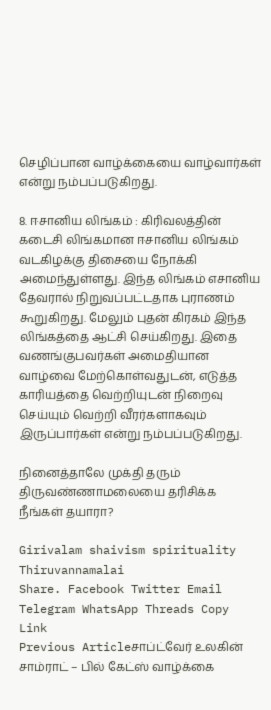செழிப்பான வாழ்க்கையை வாழ்வார்கள் என்று நம்பப்படுகிறது.

8. ஈசானிய லிங்கம் : கிரிவலத்தின் கடைசி லிங்கமான ஈசானிய லிங்கம் வடகிழக்கு திசையை நோக்கி அமைந்துள்ளது. இந்த லிங்கம் எசானிய தேவரால் நிறுவப்பட்டதாக புராணம் கூறுகிறது. மேலும் புதன் கிரகம் இந்த லிங்கத்தை ஆட்சி செய்கிறது. இதை வணங்குபவர்கள் அமைதியான வாழ்வை மேற்கொள்வதுடன், எடுத்த காரியத்தை வெற்றியுடன் நிறைவு செய்யும் வெற்றி வீரர்களாகவும் இருப்பார்கள் என்று நம்பப்படுகிறது.

நினைத்தாலே முக்தி தரும் திருவண்ணாமலையை தரிசிக்க நீங்கள் தயாரா?

Girivalam shaivism spirituality Thiruvannamalai
Share. Facebook Twitter Email Telegram WhatsApp Threads Copy Link
Previous Articleசாப்ட்வேர் உலகின் சாம்ராட் – பில் கேட்ஸ் வாழ்க்கை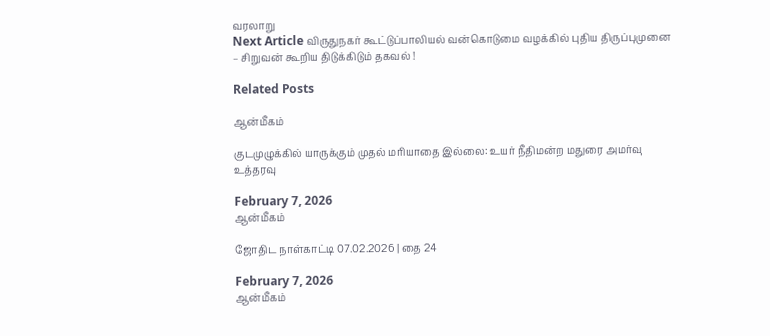வரலாறு
Next Article விருதுநகர் கூட்டுப்பாலியல் வன்கொடுமை வழக்கில் புதிய திருப்புமுனை – சிறுவன் கூறிய திடுக்கிடும் தகவல் !

Related Posts

ஆன்மீகம்

குடமுழுக்கில் யாருக்கும் முதல் மரியாதை இல்லை: உயர் நீதிமன்ற மதுரை அமர்வு உத்தரவு

February 7, 2026
ஆன்மீகம்

ஜோதிட நாள்காட்டி 07.02.2026 | தை 24

February 7, 2026
ஆன்மீகம்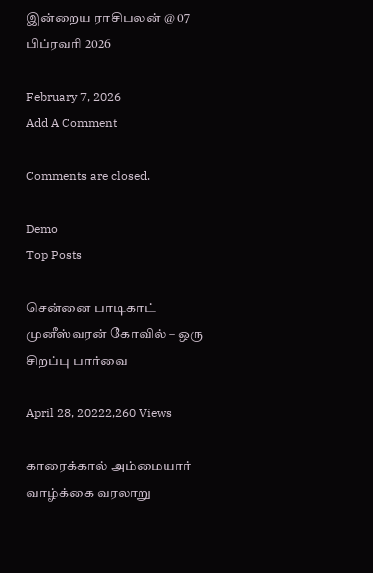இன்றைய ராசிபலன் @ 07 பிப்ரவரி 2026

February 7, 2026
Add A Comment

Comments are closed.

Demo
Top Posts

சென்னை பாடிகாட் முனீஸ்வரன் கோவில் – ஒரு சிறப்பு பார்வை

April 28, 20222,260 Views

காரைக்கால் அம்மையார் வாழ்க்கை வரலாறு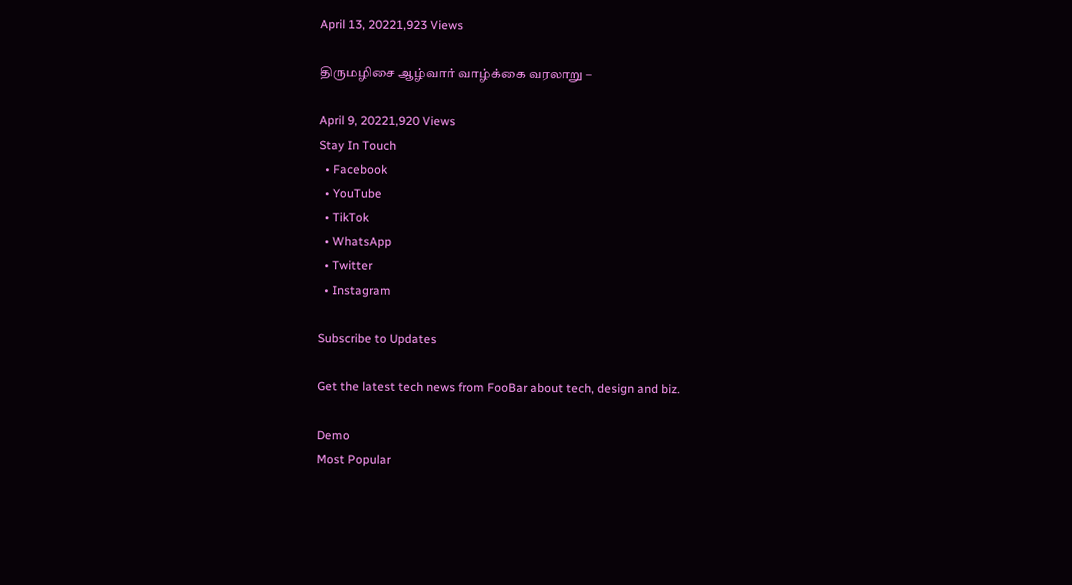April 13, 20221,923 Views

திருமழிசை ஆழ்வார் வாழ்க்கை வரலாறு –

April 9, 20221,920 Views
Stay In Touch
  • Facebook
  • YouTube
  • TikTok
  • WhatsApp
  • Twitter
  • Instagram

Subscribe to Updates

Get the latest tech news from FooBar about tech, design and biz.

Demo
Most Popular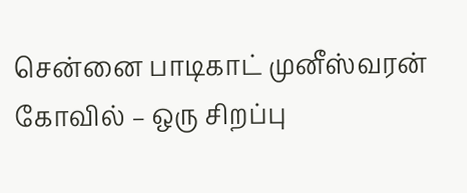சென்னை பாடிகாட் முனீஸ்வரன் கோவில் – ஒரு சிறப்பு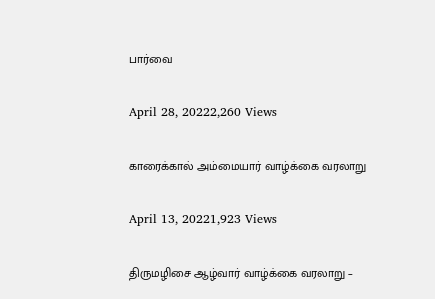பார்வை

April 28, 20222,260 Views

காரைக்கால் அம்மையார் வாழ்க்கை வரலாறு

April 13, 20221,923 Views

திருமழிசை ஆழ்வார் வாழ்க்கை வரலாறு –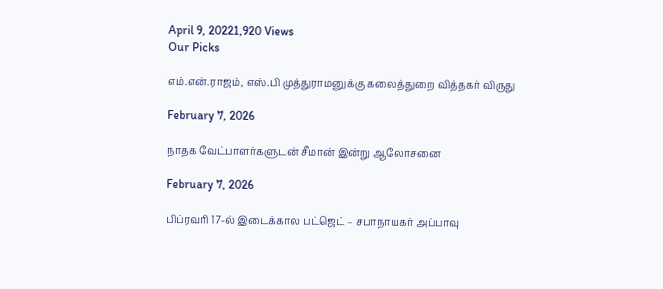April 9, 20221,920 Views
Our Picks

எம்.என்.ராஜம், எஸ்.பி முத்துராமனுக்கு கலைத்துறை வித்தகர் விருது

February 7, 2026

நாதக வேட்பாளர்களுடன் சீமான் இன்று ஆலோசனை

February 7, 2026

பிப்ரவரி 17-ல் இடைக்கால பட்ஜெட் – சபாநாயகர் அப்பாவு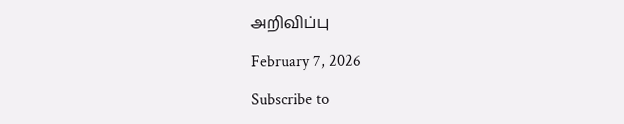அறிவிப்பு

February 7, 2026

Subscribe to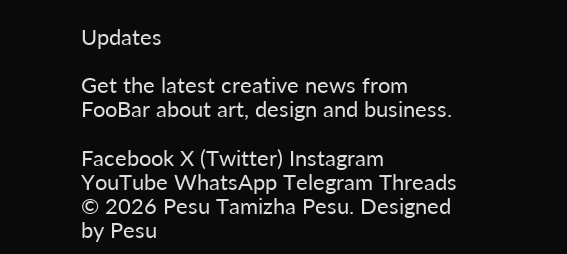Updates

Get the latest creative news from FooBar about art, design and business.

Facebook X (Twitter) Instagram YouTube WhatsApp Telegram Threads
© 2026 Pesu Tamizha Pesu. Designed by Pesu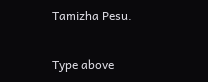Tamizha Pesu.

Type above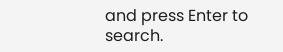and press Enter to search.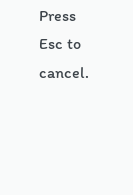Press Esc to cancel.